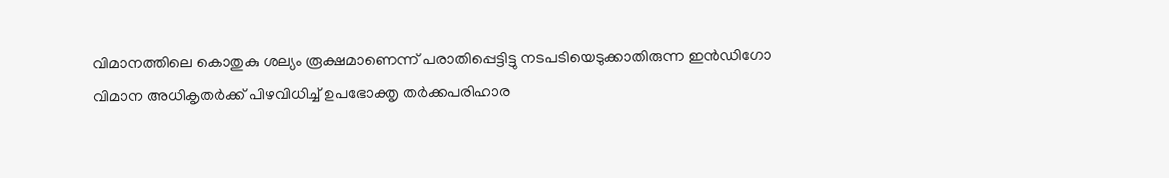വിമാനത്തിലെ കൊതുകു ശല്യം രൂക്ഷമാണെന്ന് പരാതിപ്പെട്ടിട്ടു നടപടിയെടുക്കാതിരുന്ന ഇന്‍ഡിഗോ വിമാന അധികൃതര്‍ക്ക് പിഴവിധിച്ച് ഉപഭോക്തൃ തര്‍ക്കപരിഹാര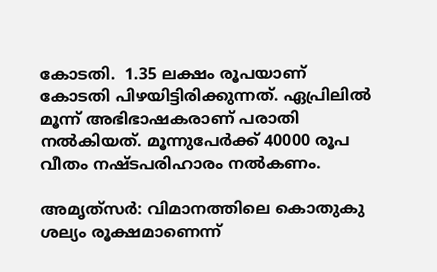കോടതി.  1.35 ലക്ഷം രൂപയാണ് കോടതി പിഴയിട്ടിരിക്കുന്നത്. ഏപ്രിലില്‍ മൂന്ന് അഭിഭാഷകരാണ് പരാതി നല്‍കിയത്. മൂന്നുപേര്‍ക്ക് 40000 രൂപ വീതം നഷ്ടപരിഹാരം നല്‍കണം.

അമൃത്‍സര്‍: വിമാനത്തിലെ കൊതുകു ശല്യം രൂക്ഷമാണെന്ന്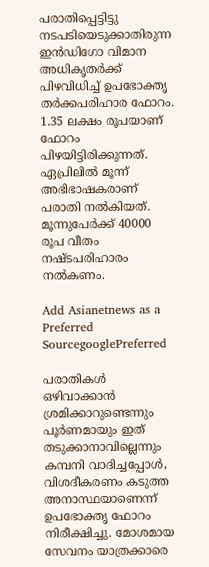പരാതിപ്പെട്ടിട്ടു നടപടിയെടുക്കാതിരുന്ന ഇന്‍ഡിഗോ വിമാന അധികൃതര്‍ക്ക് പിഴവിധിച്ച് ഉപഭോക്തൃ തര്‍ക്കപരിഹാര ഫോറം. 1.35 ലക്ഷം രൂപയാണ് ഫോറം പിഴയിട്ടിരിക്കുന്നത്. ഏപ്രിലില്‍ മൂന്ന് അഭിഭാഷകരാണ് പരാതി നല്‍കിയത്. മൂന്നുപേര്‍ക്ക് 40000 രൂപ വീതം നഷ്ടപരിഹാരം നല്‍കണം.

Add Asianetnews as a Preferred SourcegooglePreferred

പരാതികള്‍ ഒഴിവാക്കാന്‍ ശ്രമിക്കാറുണ്ടെന്നും പൂര്‍ണമായും ഇത് തടുക്കാനാവില്ലെന്നും കമ്പനി വാദിച്ചപ്പോള്‍, വിശദീകരണം കടുത്ത അനാസ്ഥയാണെന്ന് ഉപഭോക്തൃ ഫോറം നിരീക്ഷിച്ചു. മോശമായ സേവനം യാത്രക്കാരെ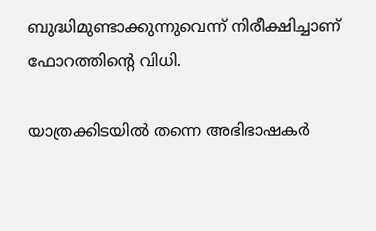ബുദ്ധിമുണ്ടാക്കുന്നുവെന്ന് നിരീക്ഷിച്ചാണ് ഫോറത്തിന്‍റെ വിധി.

യാത്രക്കിടയില്‍ തന്നെ അഭിഭാഷകര്‍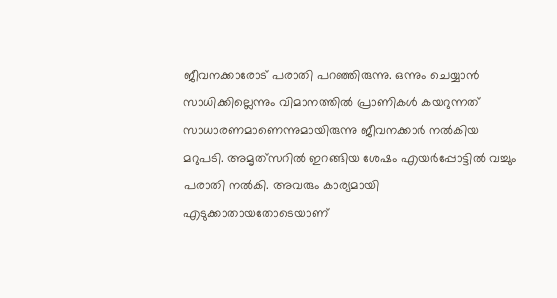ജീവനക്കാരോട് പരാതി പറഞ്ഞിരുന്നു. ഒന്നും ചെയ്യാന്‍ സാധിക്കില്ലെന്നും വിമാനത്തില്‍ പ്രാണികള്‍ കയറുന്നത് സാധാരണമാണെന്നുമായിരുന്നു ജീവനക്കാര്‍ നല്‍കിയ മറുപടി. അമൃത്‍സറില്‍ ഇറങ്ങിയ ശേഷം എയര്‍പ്പോട്ടില്‍ വച്ചും പരാതി നല്‍കി. അവരും കാര്യമായി എടുക്കാതായതോടെയാണ്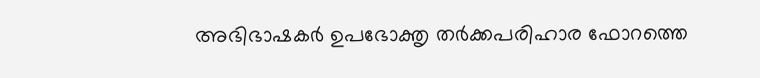അഭിഭാഷകര്‍ ഉപഭോക്തൃ തര്‍ക്കപരിഹാര ഫോറത്തെ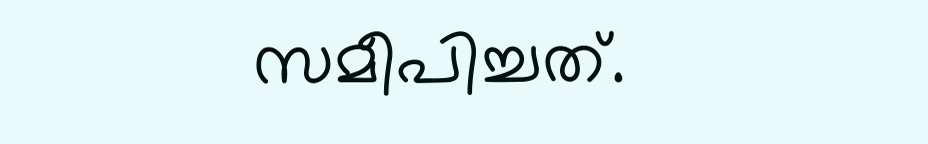സമീപിച്ചത്.